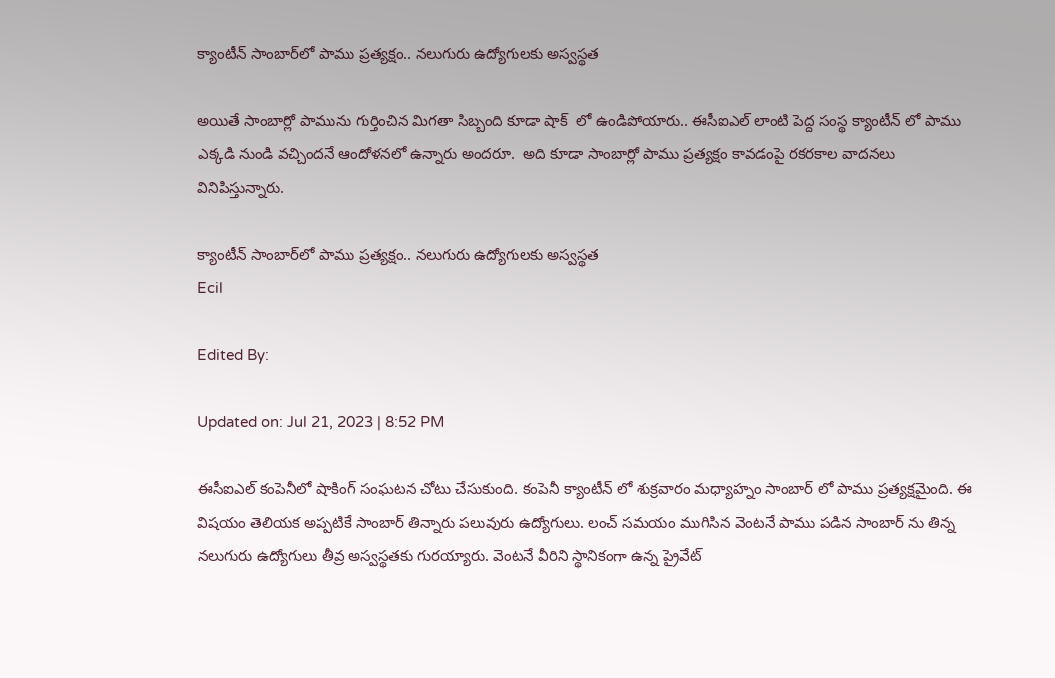క్యాంటీన్‌ సాంబార్‌లో పాము ప్రత్యక్షం.. నలుగురు ఉద్యోగులకు అస్వస్థత

అయితే సాంబార్లో పామును గుర్తించిన మిగతా సిబ్బంది కూడా షాక్  లో ఉండిపోయారు.. ఈసీఐఎల్ లాంటి పెద్ద సంస్థ క్యాంటీన్ లో పాము ఎక్కడి నుండి వచ్చిందనే ఆందోళనలో ఉన్నారు అందరూ.  అది కూడా సాంబార్లో పాము ప్రత్యక్షం కావడంపై రకరకాల వాదనలు వినిపిస్తున్నారు.

క్యాంటీన్‌ సాంబార్‌లో పాము ప్రత్యక్షం.. నలుగురు ఉద్యోగులకు అస్వస్థత
Ecil

Edited By:

Updated on: Jul 21, 2023 | 8:52 PM

ఈసీఐఎల్ కంపెనీలో షాకింగ్ సంఘటన చోటు చేసుకుంది. కంపెనీ క్యాంటీన్ లో శుక్రవారం మధ్యాహ్నం సాంబార్ లో పాము ప్రత్యక్షమైంది. ఈ విషయం తెలియక అప్పటికే సాంబార్ తిన్నారు పలువురు ఉద్యోగులు. లంచ్ సమయం ముగిసిన వెంటనే పాము పడిన సాంబార్ ను తిన్న నలుగురు ఉద్యోగులు తీవ్ర అస్వస్థతకు గురయ్యారు. వెంటనే వీరిని స్థానికంగా ఉన్న ప్రైవేట్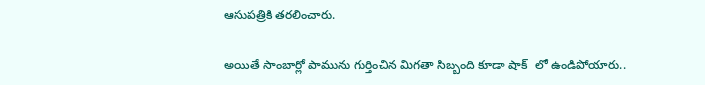ఆసుపత్రికి తరలించారు.

అయితే సాంబార్లో పామును గుర్తించిన మిగతా సిబ్బంది కూడా షాక్  లో ఉండిపోయారు..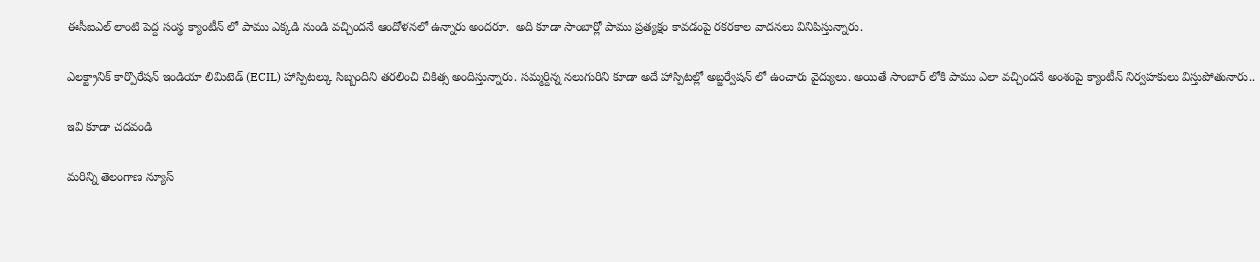ఈసీఐఎల్ లాంటి పెద్ద సంస్థ క్యాంటీన్ లో పాము ఎక్కడి నుండి వచ్చిందనే ఆందోళనలో ఉన్నారు అందరూ.  అది కూడా సాంబార్లో పాము ప్రత్యక్షం కావడంపై రకరకాల వాదనలు వినిపిస్తున్నారు.

ఎలక్ట్రానిక్ కార్పొరేషన్ ఇండియా లిమిటెడ్ (ECIL) హాస్పిటల్కు సిబ్బందిని తరలించి చికిత్స అందిస్తున్నారు. సమ్మర్దిన్న నలుగురిని కూడా అదే హాస్పిటల్లో అబ్జర్వేషన్ లో ఉంచారు వైద్యులు. అయితే సాంబార్ లోకి పాము ఎలా వచ్చిందనే అంశంపై క్యాంటీన్ నిర్వహకులు విస్తుపోతునారు..

ఇవి కూడా చదవండి

మరిన్ని తెలంగాణ న్యూస్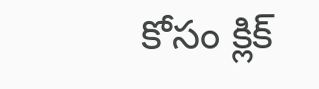కోసం క్లిక్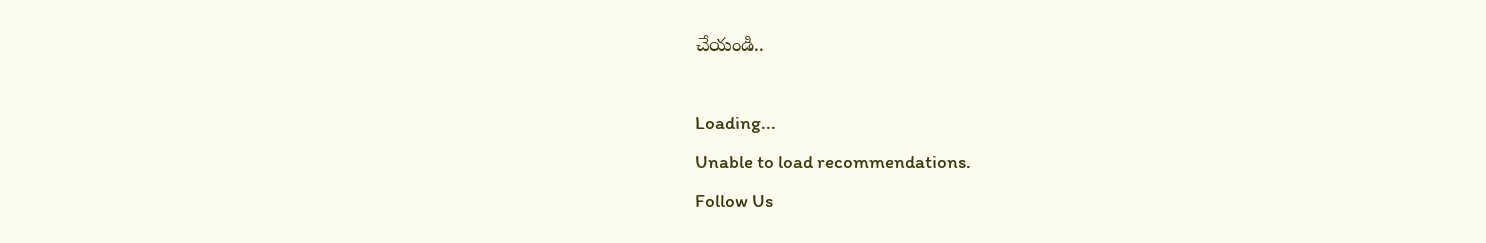చేయండి..

Loading...
Unable to load recommendations.
Follow Us